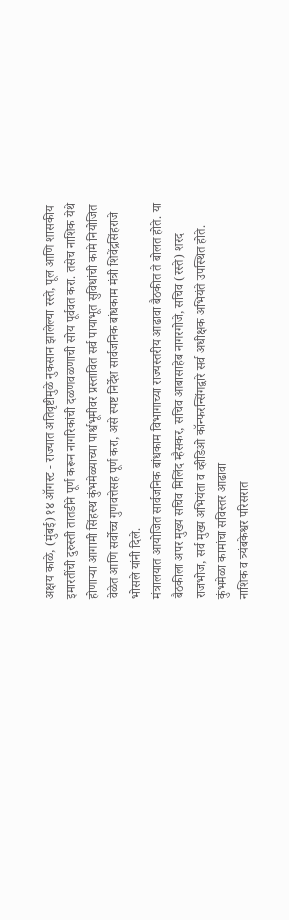अक्षय काळे, (मुंबई) १४ ऑगस्ट - राज्यात अतिवृष्टीमुळे नुकसान झालेल्या रस्ते, पूल आणि शासकीय इमारतींची दुरुस्ती तातडीने पूर्ण करून नागरिकांची दळणवळणाची सोय पूर्ववत करा. तसेच नाशिक येथे होणाऱ्या आगामी सिंहस्थ कुंभमेळ्याच्या पार्श्वभूमीवर प्रस्तावित सर्व पायाभूत सुविधांची कामे नियोजित वेळेत आणि सर्वोच्च गुणवत्तेसह पूर्ण करा, असे स्पष्ट निर्देश सार्वजनिक बांधकाम मंत्री शिवेंद्रसिंहराजे भोसले यांनी दिले.
मंत्रालयात आयोजित सार्वजनिक बांधकाम विभागाच्या राज्यस्तरीय आढावा बैठकीत ते बोलत होते. या बैठकीला अपर मुख्य सचिव मिलिंद म्हैसकर, सचिव आबासाहेब नागरगोजे, सचिव (रस्ते) शरद राजभोज, सर्व मुख्य अभियंता व व्हीडिओ कॉन्फरन्सिंगद्वारे सर्व अधीक्षक अभियंते उपस्थित होते.
कुंभमेळा कामांचा सविस्तर आढावा
नाशिक व त्र्यंबकेश्वर परिसरात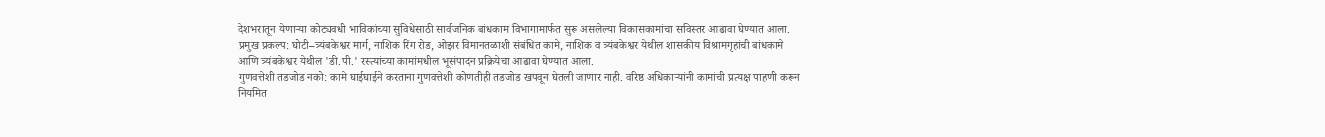देशभरातून येणाऱ्या कोट्यवधी भाविकांच्या सुविधेसाठी सार्वजनिक बांधकाम विभागामार्फत सुरू असलेल्या विकासकामांचा सविस्तर आढावा घेण्यात आला.
प्रमुख प्रकल्प: घोटी–त्र्यंबकेश्वर मार्ग, नाशिक रिंग रोड, ओझर विमानतळाशी संबंधित कामे, नाशिक व त्र्यंबकेश्वर येथील शासकीय विश्रामगृहांची बांधकामे आणि त्र्यंबकेश्वर येथील 'डी.पी.' रस्त्यांच्या कामांमधील भूसंपादन प्रक्रियेचा आढावा घेण्यात आला.
गुणवत्तेशी तडजोड नको: कामे घाईघाईने करताना गुणवत्तेशी कोणतीही तडजोड खपवून घेतली जाणार नाही. वरिष्ठ अधिकाऱ्यांनी कामांची प्रत्यक्ष पाहणी करून नियमित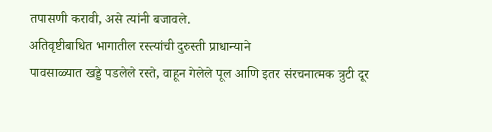तपासणी करावी, असे त्यांनी बजावले.
अतिवृष्टीबाधित भागातील रस्त्यांची दुरुस्ती प्राधान्याने
पावसाळ्यात खड्डे पडलेले रस्ते, वाहून गेलेले पूल आणि इतर संरचनात्मक त्रुटी दूर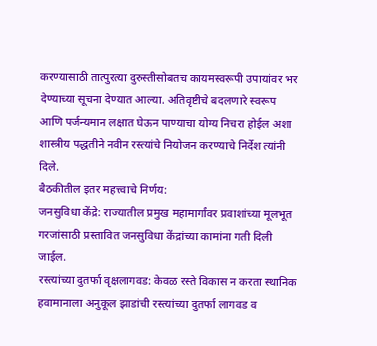करण्यासाठी तात्पुरत्या दुरुस्तीसोबतच कायमस्वरूपी उपायांवर भर देण्याच्या सूचना देण्यात आल्या. अतिवृष्टीचे बदलणारे स्वरूप आणि पर्जन्यमान लक्षात घेऊन पाण्याचा योग्य निचरा होईल अशा शास्त्रीय पद्धतीने नवीन रस्त्यांचे नियोजन करण्याचे निर्देश त्यांनी दिले.
बैठकीतील इतर महत्त्वाचे निर्णय:
जनसुविधा केंद्रे: राज्यातील प्रमुख महामार्गांवर प्रवाशांच्या मूलभूत गरजांसाठी प्रस्तावित जनसुविधा केंद्रांच्या कामांना गती दिली जाईल.
रस्त्यांच्या दुतर्फा वृक्षलागवड: केवळ रस्ते विकास न करता स्थानिक हवामानाला अनुकूल झाडांची रस्त्यांच्या दुतर्फा लागवड व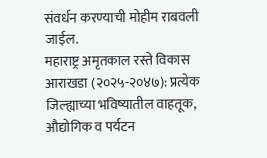संवर्धन करण्याची मोहीम राबवली जाईल.
महाराष्ट्र अमृतकाल रस्ते विकास आराखडा (२०२५-२०४७): प्रत्येक जिल्ह्याच्या भविष्यातील वाहतूक, औद्योगिक व पर्यटन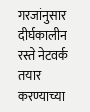गरजांनुसार दीर्घकालीन रस्ते नेटवर्क तयार करण्याच्या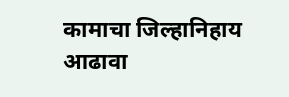कामाचा जिल्हानिहाय आढावा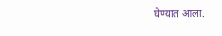घेण्यात आला.